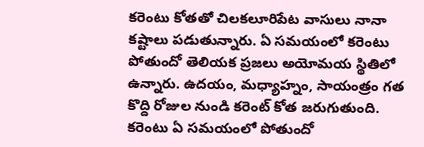కరెంటు కోతతో చిలకలూరిపేట వాసులు నానా కష్టాలు పడుతున్నారు. ఏ సమయంలో కరెంటు పోతుందో తెలియక ప్రజలు అయోమయ స్థితిలో ఉన్నారు. ఉదయం, మధ్యాహ్నం, సాయంత్రం గత కొద్ది రోజుల నుండి కరెంట్ కోత జరుగుతుంది. కరెంటు ఏ సమయంలో పోతుందో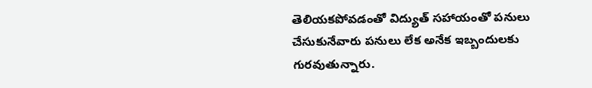తెలియకపోవడంతో విద్యుత్ సహాయంతో పనులు చేసుకునేవారు పనులు లేక అనేక ఇబ్బందులకు గురవుతున్నారు.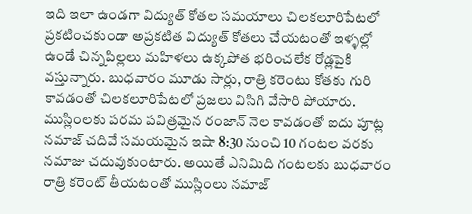ఇది ఇలా ఉండగా విద్యుత్ కోతల సమయాలు చిలకలూరిపేటలో ప్రకటించకుండా అప్రకటిత విద్యుత్ కోతలు చేయటంతో ఇళ్ళల్లో ఉండే చిన్నపిల్లలు మహిళలు ఉక్కపోత భరించలేక రోడ్లపైకి వస్తున్నారు. బుధవారం మూడు సార్లు, రాత్రి కరెంటు కోతకు గురి కావడంతో చిలకలూరిపేటలో ప్రజలు విసిగి వేసారి పోయారు.
ముస్లింలకు పరమ పవిత్రమైన రంజాన్ నెల కావడంతో ఐదు పూట్ల నమాజ్ చదివే సమయమైన ఇషా 8:30 నుంచి 10 గంటల వరకు నమాజు చదువుకుంటారు. అయితే ఎనిమిది గంటలకు బుధవారం రాత్రి కరెంట్ తీయటంతో ముస్లింలు నమాజ్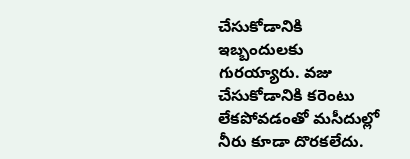చేసుకోడానికి ఇబ్బందులకు గురయ్యారు. వజు చేసుకోడానికి కరెంటు లేకపోవడంతో మసీదుల్లో నీరు కూడా దొరకలేదు.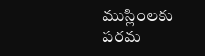ముస్లింలకు పరమ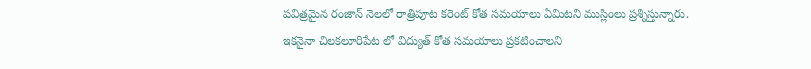పవిత్రమైన రంజాన్ నెలలో రాత్రిపూట కరెంట్ కోత సమయాలు ఏమిటని ముస్లింలు ప్రశ్నిస్తున్నారు. ఇకనైనా చిలకలూరిపేట లో విద్యుత్ కోత సమయాలు ప్రకటించాలని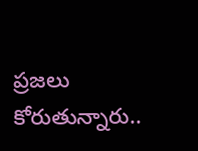ప్రజలు కోరుతున్నారు..